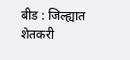बीड : जिल्ह्यात शेतकरी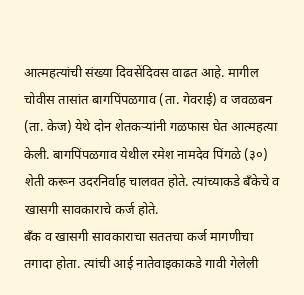आत्महत्यांची संख्या दिवसेंदिवस वाढत आहे. मागील चोवीस तासांत बागपिंपळगाव (ता. गेवराई) व जवळबन (ता. केज) येथे दोन शेतकऱ्यांनी गळफास घेत आत्महत्या केली. बागपिंपळगाव येथील रमेश नामदेव पिंगळे (३०) शेती करून उदरनिर्वाह चालवत होते. त्यांच्याकडे बँकेचे व खासगी सावकाराचे कर्ज होते.
बँक व खासगी सावकाराचा सततचा कर्ज मागणीचा तगादा होता. त्यांची आई नातेवाइकाकडे गावी गेलेली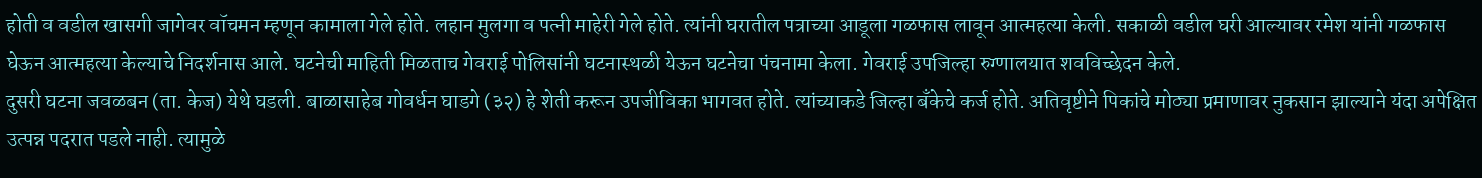होती व वडील खासगी जागेवर वॉचमन म्हणून कामाला गेले होते. लहान मुलगा व पत्नी माहेरी गेले होते. त्यांनी घरातील पत्राच्या आडूला गळफास लावून आत्महत्या केली. सकाळी वडील घरी आल्यावर रमेश यांनी गळफास घेऊन आत्महत्या केल्याचे निदर्शनास आले. घटनेची माहिती मिळताच गेवराई पोलिसांनी घटनास्थळी येऊन घटनेचा पंचनामा केला. गेवराई उपजिल्हा रुग्णालयात शवविच्छेदन केले.
दुसरी घटना जवळबन (ता. केज) येथे घडली. बाळासाहेब गोवर्धन घाडगे (३२) हे शेती करून उपजीविका भागवत होते. त्यांच्याकडे जिल्हा बँकेचे कर्ज होते. अतिवृष्टीने पिकांचे मोठ्या प्रमाणावर नुकसान झाल्याने यंदा अपेक्षित उत्पन्न पदरात पडले नाही. त्यामुळे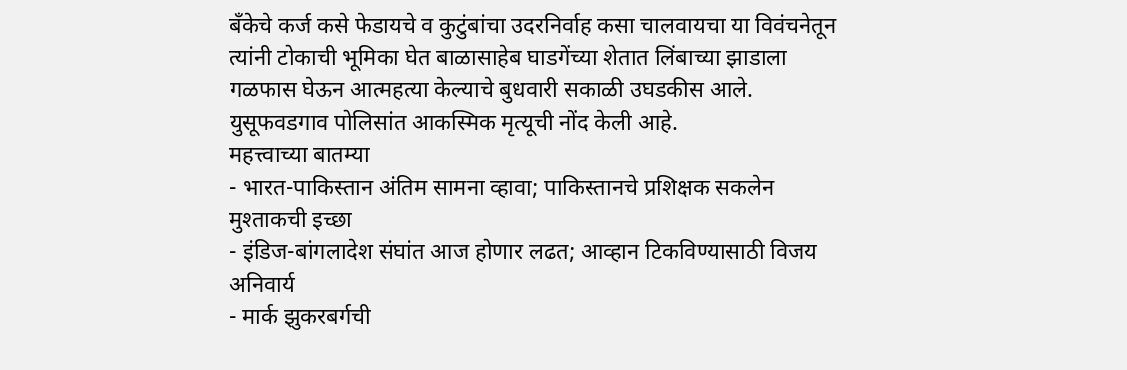बँकेचे कर्ज कसे फेडायचे व कुटुंबांचा उदरनिर्वाह कसा चालवायचा या विवंचनेतून त्यांनी टोकाची भूमिका घेत बाळासाहेब घाडगेंच्या शेतात लिंबाच्या झाडाला गळफास घेऊन आत्महत्या केल्याचे बुधवारी सकाळी उघडकीस आले. युसूफवडगाव पोलिसांत आकस्मिक मृत्यूची नोंद केली आहे.
महत्त्वाच्या बातम्या
- भारत-पाकिस्तान अंतिम सामना व्हावा; पाकिस्तानचे प्रशिक्षक सकलेन मुश्ताकची इच्छा
- इंडिज-बांगलादेश संघांत आज होणार लढत; आव्हान टिकविण्यासाठी विजय अनिवार्य
- मार्क झुकरबर्गची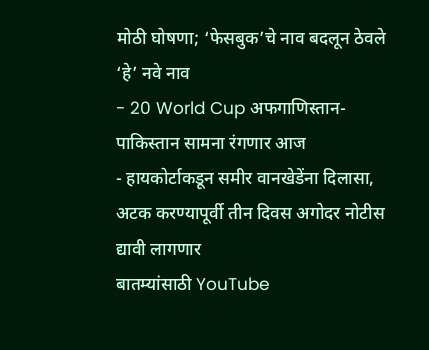मोठी घोषणा; ‘फेसबुक’चे नाव बदलून ठेवले ‘हे’ नवे नाव
- 20 World Cup अफगाणिस्तान-पाकिस्तान सामना रंगणार आज
- हायकोर्टाकडून समीर वानखेडेंना दिलासा, अटक करण्यापूर्वी तीन दिवस अगोदर नोटीस द्यावी लागणार
बातम्यांसाठी YouTube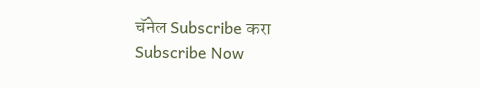चॅनेल Subscribe करा
Subscribe Now